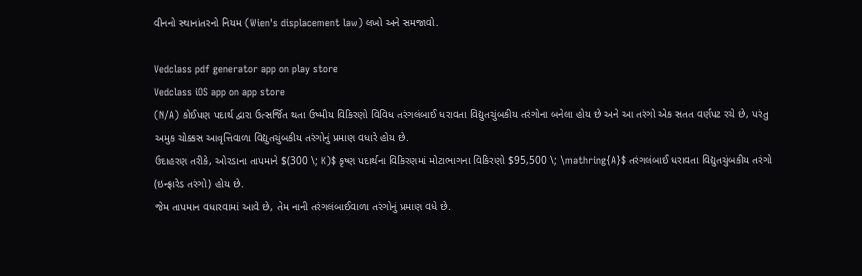વીનનો સ્થાનાંતરનો નિયમ (Wien's displacement law) લખો અને સમજાવો.

Vedclass pdf generator app on play store
Vedclass iOS app on app store
(N/A) કોઈપણ પદાર્થ દ્વારા ઉત્સર્જિત થતા ઉષ્મીય વિકિરણો વિવિધ તરંગલંબાઈ ધરાવતા વિદ્યુતચુંબકીય તરંગોના બનેલા હોય છે અને આ તરંગો એક સતત વર્ણપટ રચે છે, પરંતુ અમુક ચોક્કસ આવૃત્તિવાળા વિદ્યુતચુંબકીય તરંગોનું પ્રમાણ વધારે હોય છે.
ઉદાહરણ તરીકે, ઓરડાના તાપમાને $(300 \; K)$ કૃષ્ણ પદાર્થના વિકિરણમાં મોટાભાગના વિકિરણો $95,500 \; \mathring{A}$ તરંગલંબાઈ ધરાવતા વિદ્યુતચુંબકીય તરંગો (ઇન્ફ્રારેડ તરંગો) હોય છે.
જેમ તાપમાન વધારવામાં આવે છે, તેમ નાની તરંગલંબાઈવાળા તરંગોનું પ્રમાણ વધે છે.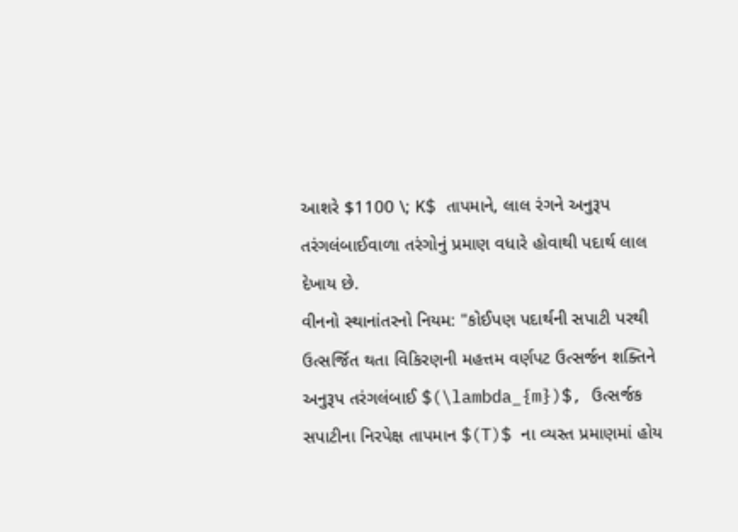આશરે $1100 \; K$ તાપમાને, લાલ રંગને અનુરૂપ તરંગલંબાઈવાળા તરંગોનું પ્રમાણ વધારે હોવાથી પદાર્થ લાલ દેખાય છે.
વીનનો સ્થાનાંતરનો નિયમ: "કોઈપણ પદાર્થની સપાટી પરથી ઉત્સર્જિત થતા વિકિરણની મહત્તમ વર્ણપટ ઉત્સર્જન શક્તિને અનુરૂપ તરંગલંબાઈ $(\lambda_{m})$, ઉત્સર્જક સપાટીના નિરપેક્ષ તાપમાન $(T)$ ના વ્યસ્ત પ્રમાણમાં હોય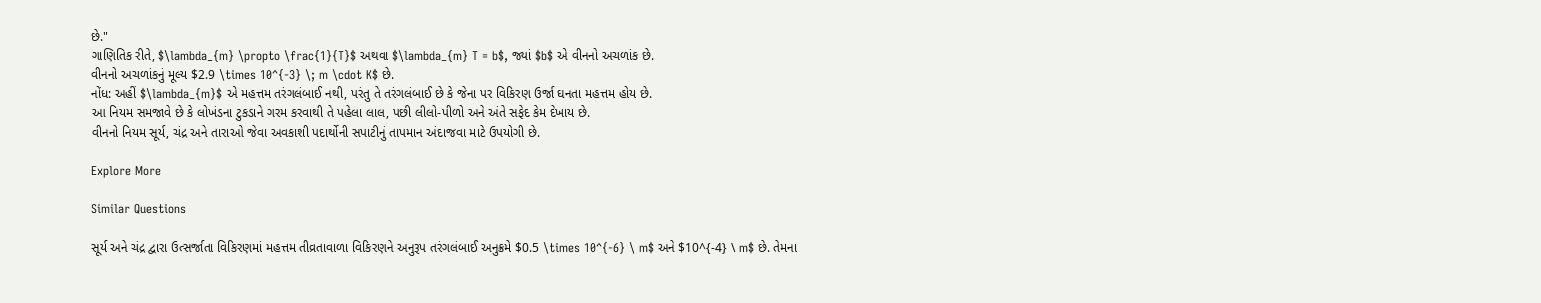છે."
ગાણિતિક રીતે, $\lambda_{m} \propto \frac{1}{T}$ અથવા $\lambda_{m} T = b$, જ્યાં $b$ એ વીનનો અચળાંક છે.
વીનનો અચળાંકનું મૂલ્ય $2.9 \times 10^{-3} \; m \cdot K$ છે.
નોંધ: અહીં $\lambda_{m}$ એ મહત્તમ તરંગલંબાઈ નથી, પરંતુ તે તરંગલંબાઈ છે કે જેના પર વિકિરણ ઉર્જા ઘનતા મહત્તમ હોય છે.
આ નિયમ સમજાવે છે કે લોખંડના ટુકડાને ગરમ કરવાથી તે પહેલા લાલ, પછી લીલો-પીળો અને અંતે સફેદ કેમ દેખાય છે.
વીનનો નિયમ સૂર્ય, ચંદ્ર અને તારાઓ જેવા અવકાશી પદાર્થોની સપાટીનું તાપમાન અંદાજવા માટે ઉપયોગી છે.

Explore More

Similar Questions

સૂર્ય અને ચંદ્ર દ્વારા ઉત્સર્જાતા વિકિરણમાં મહત્તમ તીવ્રતાવાળા વિકિરણને અનુરૂપ તરંગલંબાઈ અનુક્રમે $0.5 \times 10^{-6} \ m$ અને $10^{-4} \ m$ છે. તેમના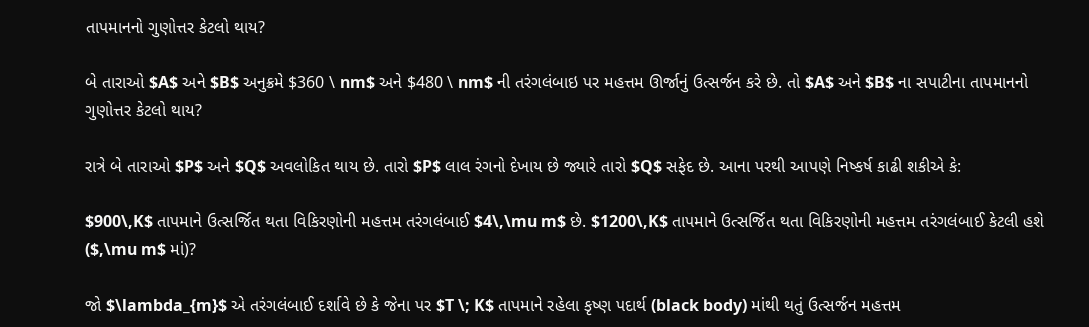તાપમાનનો ગુણોત્તર કેટલો થાય?

બે તારાઓ $A$ અને $B$ અનુક્રમે $360 \ nm$ અને $480 \ nm$ ની તરંગલંબાઇ પર મહત્તમ ઊર્જાનું ઉત્સર્જન કરે છે. તો $A$ અને $B$ ના સપાટીના તાપમાનનો ગુણોત્તર કેટલો થાય?

રાત્રે બે તારાઓ $P$ અને $Q$ અવલોકિત થાય છે. તારો $P$ લાલ રંગનો દેખાય છે જ્યારે તારો $Q$ સફેદ છે. આના પરથી આપણે નિષ્કર્ષ કાઢી શકીએ કે:

$900\,K$ તાપમાને ઉત્સર્જિત થતા વિકિરણોની મહત્તમ તરંગલંબાઈ $4\,\mu m$ છે. $1200\,K$ તાપમાને ઉત્સર્જિત થતા વિકિરણોની મહત્તમ તરંગલંબાઈ કેટલી હશે ($,\mu m$ માં)?

જો $\lambda_{m}$ એ તરંગલંબાઈ દર્શાવે છે કે જેના પર $T \; K$ તાપમાને રહેલા કૃષ્ણ પદાર્થ (black body) માંથી થતું ઉત્સર્જન મહત્તમ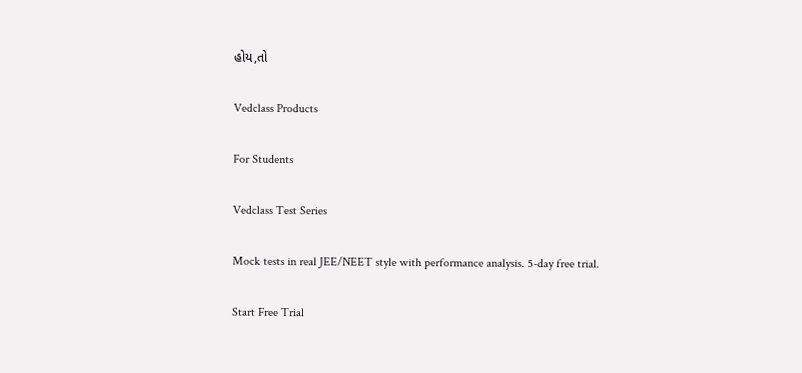હોય,તો

Vedclass Products

For Students

Vedclass Test Series

Mock tests in real JEE/NEET style with performance analysis. 5-day free trial.

Start Free Trial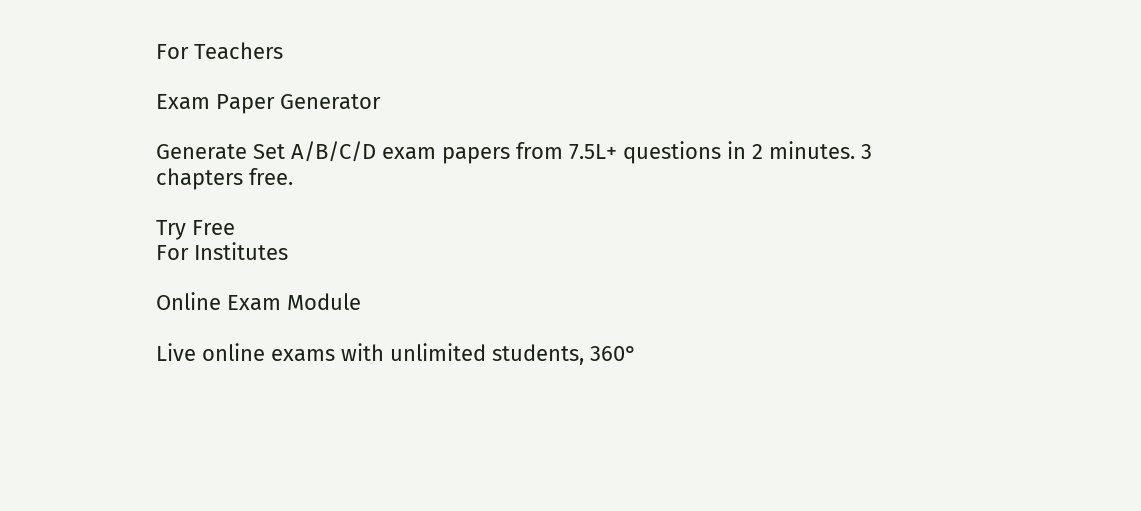For Teachers

Exam Paper Generator

Generate Set A/B/C/D exam papers from 7.5L+ questions in 2 minutes. 3 chapters free.

Try Free
For Institutes

Online Exam Module

Live online exams with unlimited students, 360°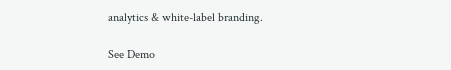analytics & white-label branding.

See Demo